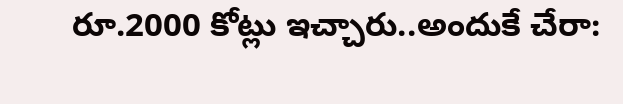రూ.2000 కోట్లు ఇచ్చారు..అందుకే చేరా: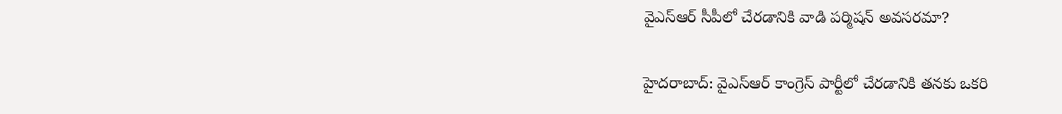వైఎస్ఆర్ సీపీలో చేరడానికి వాడి పర్మిషన్ అవసరమా?

హైదరాబాద్: వైఎస్ఆర్ కాంగ్రెస్ పార్టీలో చేరడానికి తనకు ఒకరి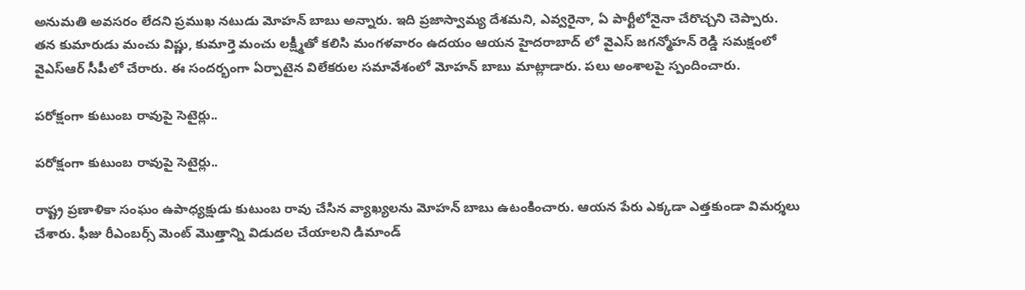అనుమతి అవసరం లేదని ప్రముఖ నటుడు మోహన్ బాబు అన్నారు. ఇది ప్రజాస్వామ్య దేశమని, ఎవ్వరైనా, ఏ పార్టీలోనైనా చేరొచ్చని చెప్పారు. తన కుమారుడు మంచు విష్ణు, కుమార్తె మంచు లక్ష్మీతో కలిసి మంగళవారం ఉదయం ఆయన హైదరాబాద్ లో వైఎస్ జగన్మోహన్ రెడ్డి సమక్షంలో వైఎస్ఆర్ సీపీలో చేరారు. ఈ సందర్భంగా ఏర్పాటైన విలేకరుల సమావేశంలో మోహన్ బాబు మాట్లాడారు. పలు అంశాలపై స్పందించారు.

పరోక్షంగా కుటుంబ రావుపై సెటైర్లు..

పరోక్షంగా కుటుంబ రావుపై సెటైర్లు..

రాష్ట్ర ప్రణాళికా సంఘం ఉపాధ్యక్షుడు కుటుంబ రావు చేసిన వ్యాఖ్యలను మోహన్ బాబు ఉటంకించారు. ఆయన పేరు ఎక్కడా ఎత్తకుండా విమర్శలు చేశారు. ఫీజు రీఎంబర్స్ మెంట్ మొత్తాన్ని విడుదల చేయాలని డిమాండ్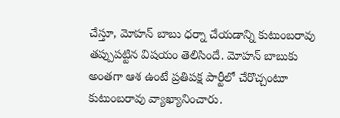చేస్తూ, మోహన్ బాబు ధర్నా చేయడాన్ని కుటుంబరావు తప్పుపట్టిన విషయం తెలిసిందే. మోహన్ బాబుకు అంతగా ఆశ ఉంటే ప్రతిపక్ష పార్టీలో చేరొచ్చంటూ కుటుంబరావు వ్యాఖ్యానించారు.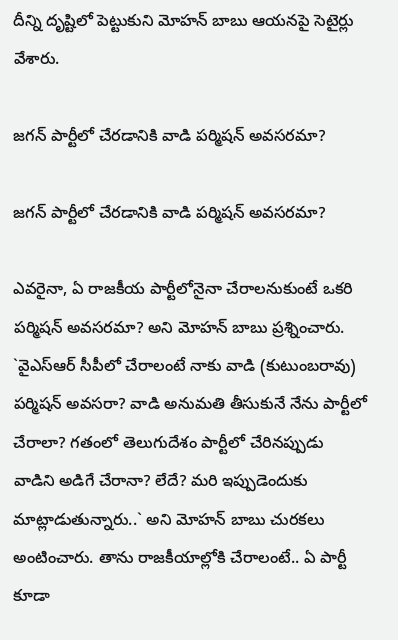దీన్ని దృష్టిలో పెట్టుకుని మోహన్ బాబు ఆయనపై సెటైర్లు వేశారు.

జగన్ పార్టీలో చేరడానికి వాడి పర్మిషన్ అవసరమా?

జగన్ పార్టీలో చేరడానికి వాడి పర్మిషన్ అవసరమా?

ఎవరైనా, ఏ రాజకీయ పార్టీలోనైనా చేరాలనుకుంటే ఒకరి పర్మిషన్ అవసరమా? అని మోహన్ బాబు ప్రశ్నించారు. `వైఎస్ఆర్ సీపీలో చేరాలంటే నాకు వాడి (కుటుంబరావు) పర్మిషన్ అవసరా? వాడి అనుమతి తీసుకునే నేను పార్టీలో చేరాలా? గతంలో తెలుగుదేశం పార్టీలో చేరినప్పుడు వాడిని అడిగే చేరానా? లేదే? మరి ఇప్పుడెందుకు మాట్లాడుతున్నారు..` అని మోహన్ బాబు చురకలు అంటించారు. తాను రాజకీయాల్లోకి చేరాలంటే.. ఏ పార్టీ కూడా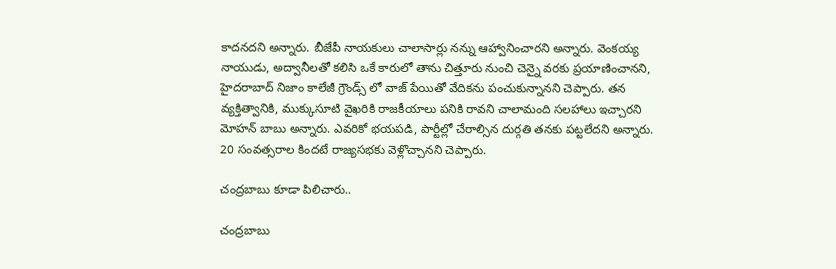కాదనదని అన్నారు. బీజేపీ నాయకులు చాలాసార్లు నన్ను ఆహ్వానించారని అన్నారు. వెంకయ్య నాయుడు, అద్వానీలతో కలిసి ఒకే కారులో తాను చిత్తూరు నుంచి చెన్నై వరకు ప్రయాణించానని, హైదరాబాద్ నిజాం కాలేజీ గ్రౌండ్స్ లో వాజ్ పేయితో వేదికను పంచుకున్నానని చెప్పారు. తన వ్యక్తిత్వానికి, ముక్కుసూటి వైఖరికి రాజకీయాలు పనికి రావని చాలామంది సలహాలు ఇచ్చారని మోహన్ బాబు అన్నారు. ఎవరికో భయపడి, పార్టీల్లో చేరాల్సిన దుర్గతి తనకు పట్టలేదని అన్నారు. 20 సంవత్సరాల కిందటే రాజ్యసభకు వెళ్లొచ్చానని చెప్పారు.

చంద్రబాబు కూడా పిలిచారు..

చంద్రబాబు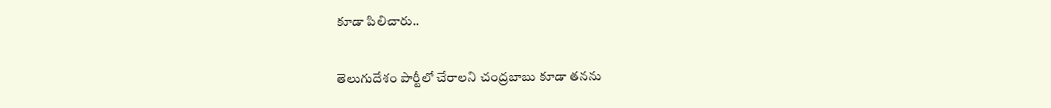కూడా పిలిచారు..

తెలుగుదేశం పార్టీలో చేరాలని చంద్రబాబు కూడా తనను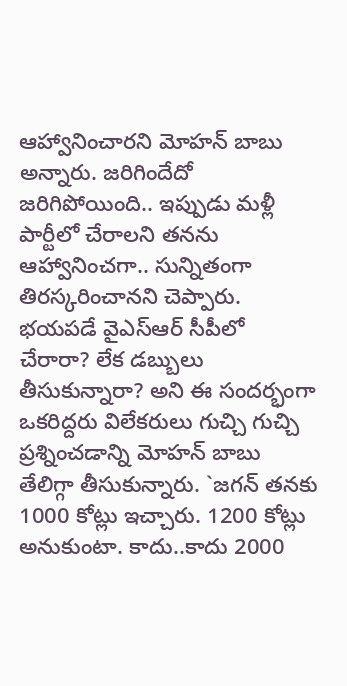ఆహ్వానించారని మోహన్ బాబు అన్నారు. జరిగిందేదో జరిగిపోయింది.. ఇప్పుడు మళ్లీ పార్టీలో చేరాలని తనను ఆహ్వానించగా.. సున్నితంగా తిరస్కరించానని చెప్పారు. భయపడే వైఎస్ఆర్ సీపీలో చేరారా? లేక డబ్బులు తీసుకున్నారా? అని ఈ సందర్భంగా ఒకరిద్దరు విలేకరులు గుచ్చి గుచ్చి ప్రశ్నించడాన్ని మోహన్ బాబు తేలిగ్గా తీసుకున్నారు. `జగన్ తనకు 1000 కోట్లు ఇచ్చారు. 1200 కోట్లు అనుకుంటా. కాదు..కాదు 2000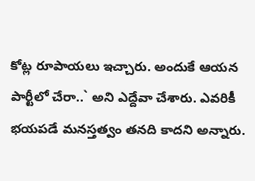కోట్ల రూపాయలు ఇచ్చారు. అందుకే ఆయన పార్టీలో చేరా..` అని ఎద్దేవా చేశారు. ఎవరికీ భయపడే మనస్తత్వం తనది కాదని అన్నారు.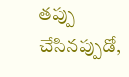తప్పు చేసినప్పుడో,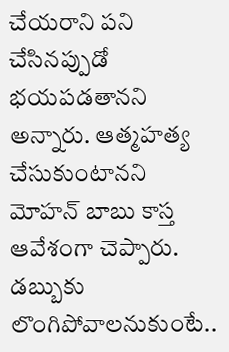చేయరాని పని చేసినప్పుడో భయపడతానని అన్నారు. ఆత్మహత్య చేసుకుంటానని మోహన్ బాబు కాస్త ఆవేశంగా చెప్పారు. డబ్బుకు లొంగిపోవాలనుకుంటే..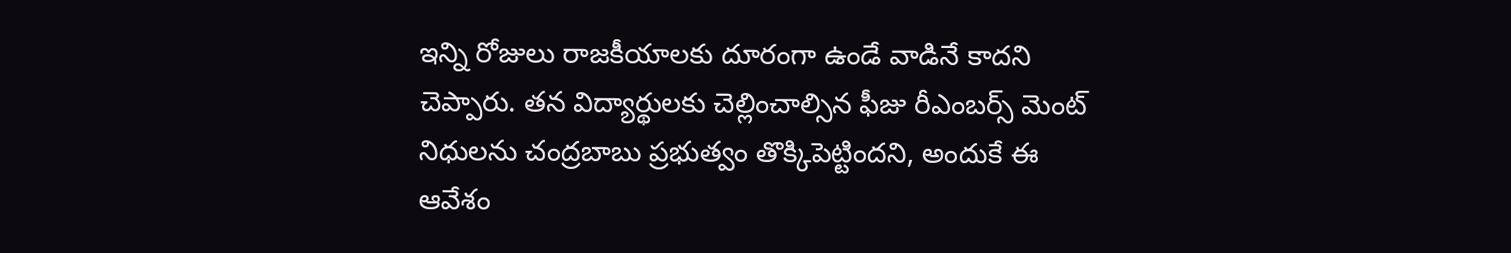ఇన్ని రోజులు రాజకీయాలకు దూరంగా ఉండే వాడినే కాదని చెప్పారు. తన విద్యార్థులకు చెల్లించాల్సిన ఫీజు రీఎంబర్స్ మెంట్ నిధులను చంద్రబాబు ప్రభుత్వం తొక్కిపెట్టిందని, అందుకే ఈ ఆవేశం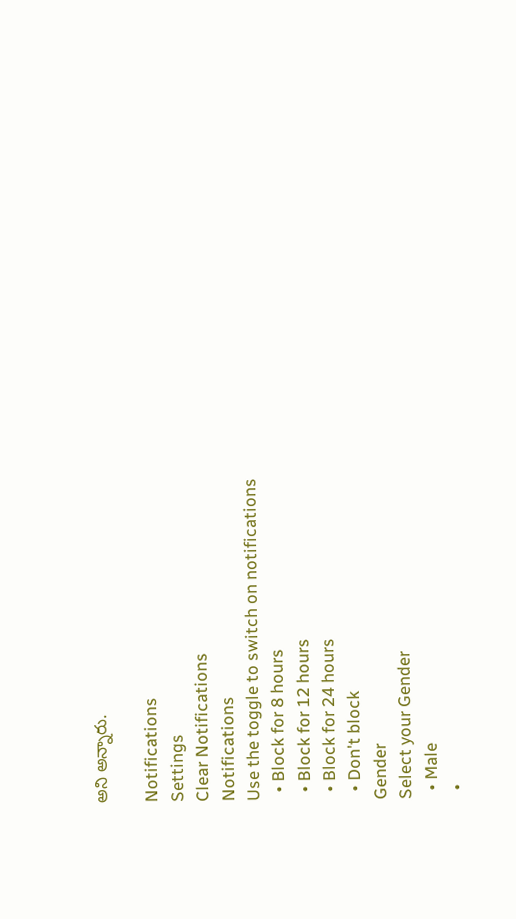అని అన్నారు.

Notifications
Settings
Clear Notifications
Notifications
Use the toggle to switch on notifications
  • Block for 8 hours
  • Block for 12 hours
  • Block for 24 hours
  • Don't block
Gender
Select your Gender
  • Male
  •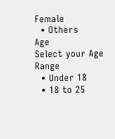Female
  • Others
Age
Select your Age Range
  • Under 18
  • 18 to 25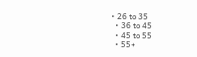• 26 to 35
  • 36 to 45
  • 45 to 55
  • 55+